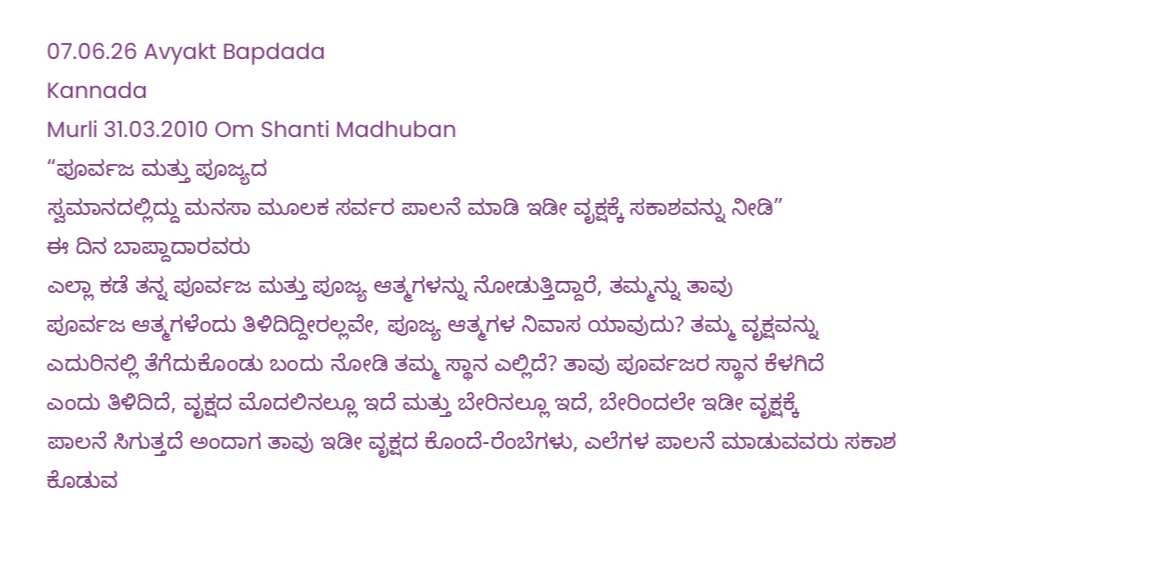07.06.26 Avyakt Bapdada
Kannada
Murli 31.03.2010 Om Shanti Madhuban
“ಪೂರ್ವಜ ಮತ್ತು ಪೂಜ್ಯದ
ಸ್ವಮಾನದಲ್ಲಿದ್ದು ಮನಸಾ ಮೂಲಕ ಸರ್ವರ ಪಾಲನೆ ಮಾಡಿ ಇಡೀ ವೃಕ್ಷಕ್ಕೆ ಸಕಾಶವನ್ನು ನೀಡಿ”
ಈ ದಿನ ಬಾಪ್ದಾದಾರವರು
ಎಲ್ಲಾ ಕಡೆ ತನ್ನ ಪೂರ್ವಜ ಮತ್ತು ಪೂಜ್ಯ ಆತ್ಮಗಳನ್ನು ನೋಡುತ್ತಿದ್ದಾರೆ, ತಮ್ಮನ್ನು ತಾವು
ಪೂರ್ವಜ ಆತ್ಮಗಳೆಂದು ತಿಳಿದಿದ್ದೀರಲ್ಲವೇ, ಪೂಜ್ಯ ಆತ್ಮಗಳ ನಿವಾಸ ಯಾವುದು? ತಮ್ಮ ವೃಕ್ಷವನ್ನು
ಎದುರಿನಲ್ಲಿ ತೆಗೆದುಕೊಂಡು ಬಂದು ನೋಡಿ ತಮ್ಮ ಸ್ಥಾನ ಎಲ್ಲಿದೆ? ತಾವು ಪೂರ್ವಜರ ಸ್ಥಾನ ಕೆಳಗಿದೆ
ಎಂದು ತಿಳಿದಿದೆ, ವೃಕ್ಷದ ಮೊದಲಿನಲ್ಲೂ ಇದೆ ಮತ್ತು ಬೇರಿನಲ್ಲೂ ಇದೆ, ಬೇರಿಂದಲೇ ಇಡೀ ವೃಕ್ಷಕ್ಕೆ
ಪಾಲನೆ ಸಿಗುತ್ತದೆ ಅಂದಾಗ ತಾವು ಇಡೀ ವೃಕ್ಷದ ಕೊಂದೆ-ರೆಂಬೆಗಳು, ಎಲೆಗಳ ಪಾಲನೆ ಮಾಡುವವರು ಸಕಾಶ
ಕೊಡುವ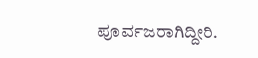ಪೂರ್ವಜರಾಗಿದ್ದೀರಿ.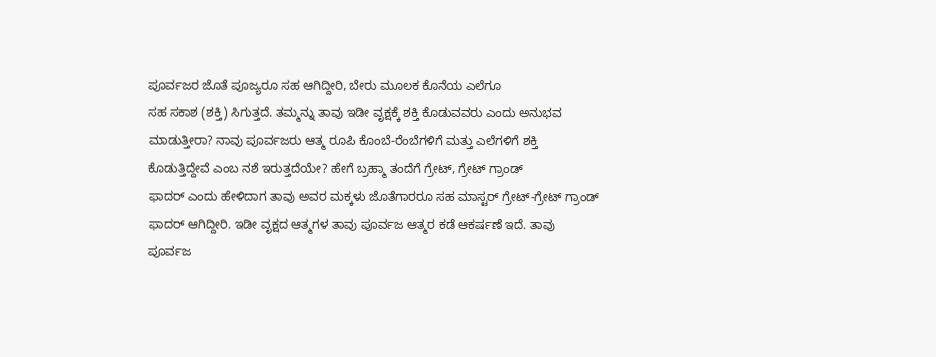ಪೂರ್ವಜರ ಜೊತೆ ಪೂಜ್ಯರೂ ಸಹ ಆಗಿದ್ದೀರಿ, ಬೇರು ಮೂಲಕ ಕೊನೆಯ ಎಲೆಗೂ
ಸಹ ಸಕಾಶ (ಶಕ್ತಿ) ಸಿಗುತ್ತದೆ. ತಮ್ಮನ್ನು ತಾವು ಇಡೀ ವೃಕ್ಷಕ್ಕೆ ಶಕ್ತಿ ಕೊಡುವವರು ಎಂದು ಅನುಭವ
ಮಾಡುತ್ತೀರಾ? ನಾವು ಪೂರ್ವಜರು ಆತ್ಮ ರೂಪಿ ಕೊಂಬೆ-ರೆಂಬೆಗಳಿಗೆ ಮತ್ತು ಎಲೆಗಳಿಗೆ ಶಕ್ತಿ
ಕೊಡುತ್ತಿದ್ದೇವೆ ಎಂಬ ನಶೆ ಇರುತ್ತದೆಯೇ? ಹೇಗೆ ಬ್ರಹ್ಮಾ ತಂದೆಗೆ ಗ್ರೇಟ್, ಗ್ರೇಟ್ ಗ್ರಾಂಡ್
ಫಾದರ್ ಎಂದು ಹೇಳಿದಾಗ ತಾವು ಅವರ ಮಕ್ಕಳು ಜೊತೆಗಾರರೂ ಸಹ ಮಾಸ್ಟರ್ ಗ್ರೇಟ್-ಗ್ರೇಟ್ ಗ್ರಾಂಡ್
ಫಾದರ್ ಆಗಿದ್ದೀರಿ. ಇಡೀ ವೃಕ್ಷದ ಆತ್ಮಗಳ ತಾವು ಪೂರ್ವಜ ಆತ್ಮರ ಕಡೆ ಆಕರ್ಷಣೆ ಇದೆ. ತಾವು
ಪೂರ್ವಜ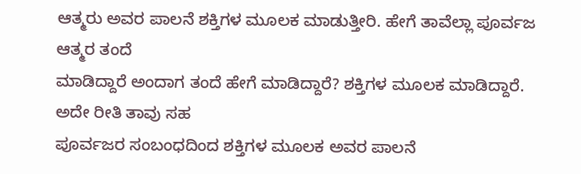ಆತ್ಮರು ಅವರ ಪಾಲನೆ ಶಕ್ತಿಗಳ ಮೂಲಕ ಮಾಡುತ್ತೀರಿ. ಹೇಗೆ ತಾವೆಲ್ಲಾ ಪೂರ್ವಜ ಆತ್ಮರ ತಂದೆ
ಮಾಡಿದ್ದಾರೆ ಅಂದಾಗ ತಂದೆ ಹೇಗೆ ಮಾಡಿದ್ದಾರೆ? ಶಕ್ತಿಗಳ ಮೂಲಕ ಮಾಡಿದ್ದಾರೆ. ಅದೇ ರೀತಿ ತಾವು ಸಹ
ಪೂರ್ವಜರ ಸಂಬಂಧದಿಂದ ಶಕ್ತಿಗಳ ಮೂಲಕ ಅವರ ಪಾಲನೆ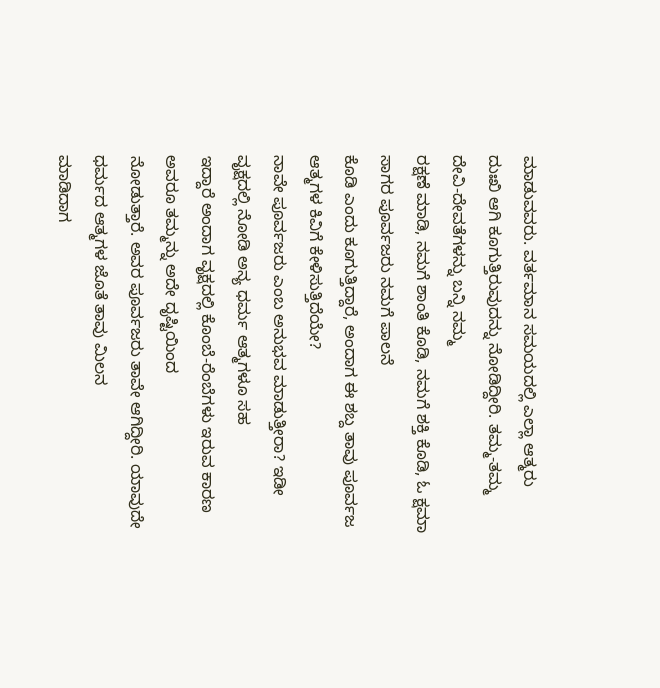ಮಾಡುವವರು. ವರ್ತಮಾನ ಸಮಯದಲ್ಲಿ ಎಲ್ಲಾ ಆತ್ಮರು
ದುಃಖಿ ಆಗಿ ಕೂಗುತ್ತಿರುವುದನ್ನು ನೋಡಿದ್ದೀರಿ. ತಮ್ಮ-ತಮ್ಮ ದೇವಿ-ದೇವತೆಗಳನ್ನು ಬನ್ನಿ ನಮ್ಮ
ರಕ್ಷಣೆ ಮಾಡಿ, ನಮಗೆ ಶಾಂತಿ ಕೊಡಿ, ನಮಗೆ ಶಕ್ತಿ ಕೊಡಿ, ಓ ಕ್ಷಮಾ ಸಾಗರ ಪೂರ್ವಜರು ನಮಗೆ ಪಾಲನೆ
ಕೊಡಿ ಎಂದು ಕೂಗುತ್ತಿದ್ದಾರೆ, ಅಂದಾಗ ಈ ಶಬ್ದ ತಾವು ಪೂರ್ವಜ ಆತ್ಮಗಳ ಕಿವಿಗೆ ಕೇಳಿಸುತ್ತಿದೆಯೇ?
ನಾವೇ ಪೂರ್ವಜರು ಎಂಬ ಅನುಭವ ಮಾಡುತ್ತೀರಾ? ಇಡೀ ವೃಕ್ಷದಲ್ಲಿ ನೋಡಿ ಅನ್ಯ ಧರ್ಮ ಆತ್ಮಗಳೂ ಸಹ
ಇದ್ದಾರೆ ಅಂದಾಗ ವೃಕ್ಷದಲ್ಲಿ ಕೊಂಬೆ-ರೆಂಬೆಗಳು ಇರುವ ಕಾರಣ ಅವರೂ ತಮ್ಮನ್ನು ಅದೇ ದೃಷ್ಟಿಯಿಂದ
ನೋಡುತ್ತಾರೆ. ಅವರ ಪೂರ್ವಜರು ತಾವೇ ಆಗಿದ್ದೀರಿ. ಯಾವುದೇ ಧರ್ಮದ ಆತ್ಮಗಳ ಜೊತೆ ತಾವು ಮಿಲನ
ಮಾಡಿದಾಗ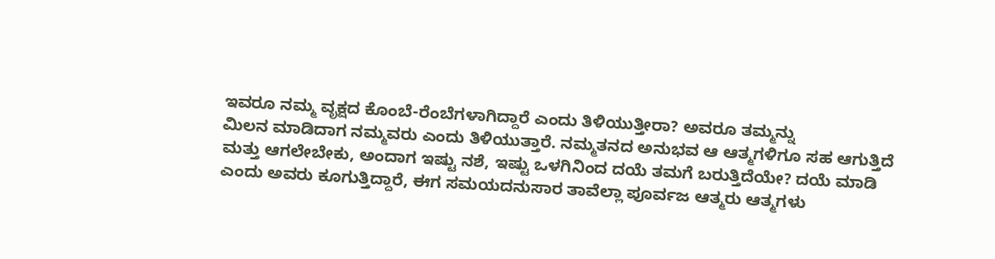ಇವರೂ ನಮ್ಮ ವೃಕ್ಷದ ಕೊಂಬೆ-ರೆಂಬೆಗಳಾಗಿದ್ದಾರೆ ಎಂದು ತಿಳಿಯುತ್ತೀರಾ? ಅವರೂ ತಮ್ಮನ್ನು
ಮಿಲನ ಮಾಡಿದಾಗ ನಮ್ಮವರು ಎಂದು ತಿಳಿಯುತ್ತಾರೆ. ನಮ್ಮತನದ ಅನುಭವ ಆ ಆತ್ಮಗಳಿಗೂ ಸಹ ಆಗುತ್ತಿದೆ
ಮತ್ತು ಆಗಲೇಬೇಕು, ಅಂದಾಗ ಇಷ್ಟು ನಶೆ, ಇಷ್ಟು ಒಳಗಿನಿಂದ ದಯೆ ತಮಗೆ ಬರುತ್ತಿದೆಯೇ? ದಯೆ ಮಾಡಿ
ಎಂದು ಅವರು ಕೂಗುತ್ತಿದ್ದಾರೆ, ಈಗ ಸಮಯದನುಸಾರ ತಾವೆಲ್ಲಾ ಪೂರ್ವಜ ಆತ್ಮರು ಆತ್ಮಗಳು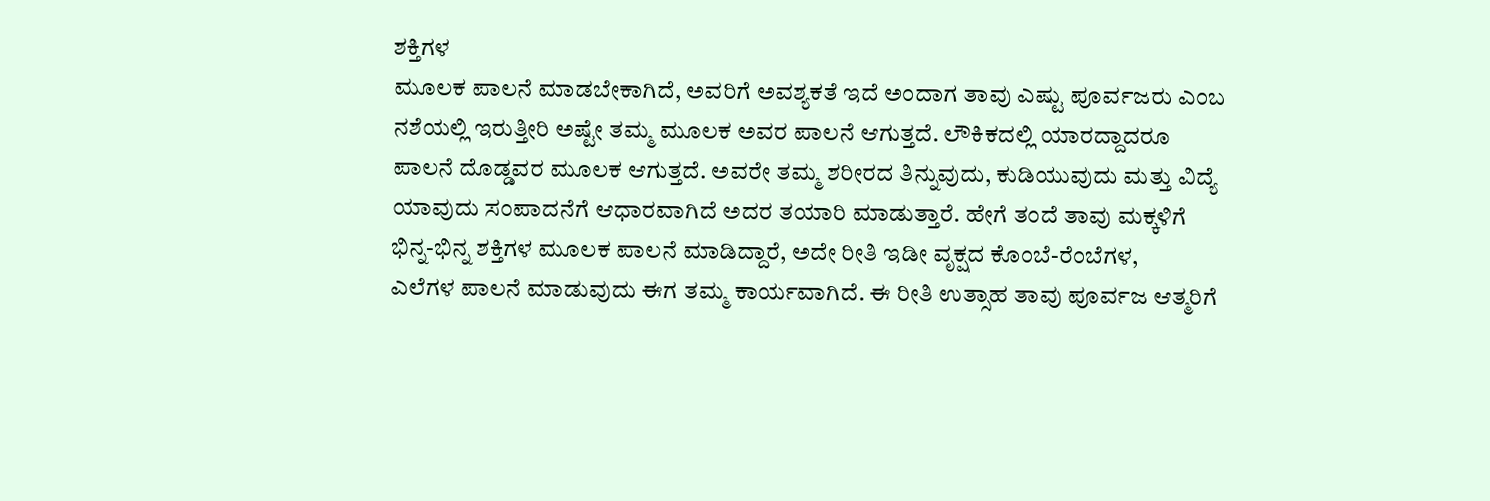ಶಕ್ತಿಗಳ
ಮೂಲಕ ಪಾಲನೆ ಮಾಡಬೇಕಾಗಿದೆ, ಅವರಿಗೆ ಅವಶ್ಯಕತೆ ಇದೆ ಅಂದಾಗ ತಾವು ಎಷ್ಟು ಪೂರ್ವಜರು ಎಂಬ
ನಶೆಯಲ್ಲಿ ಇರುತ್ತೀರಿ ಅಷ್ಟೇ ತಮ್ಮ ಮೂಲಕ ಅವರ ಪಾಲನೆ ಆಗುತ್ತದೆ. ಲೌಕಿಕದಲ್ಲಿ ಯಾರದ್ದಾದರೂ
ಪಾಲನೆ ದೊಡ್ಡವರ ಮೂಲಕ ಆಗುತ್ತದೆ. ಅವರೇ ತಮ್ಮ ಶರೀರದ ತಿನ್ನುವುದು, ಕುಡಿಯುವುದು ಮತ್ತು ವಿದ್ಯೆ
ಯಾವುದು ಸಂಪಾದನೆಗೆ ಆಧಾರವಾಗಿದೆ ಅದರ ತಯಾರಿ ಮಾಡುತ್ತಾರೆ. ಹೇಗೆ ತಂದೆ ತಾವು ಮಕ್ಕಳಿಗೆ
ಭಿನ್ನ-ಭಿನ್ನ ಶಕ್ತಿಗಳ ಮೂಲಕ ಪಾಲನೆ ಮಾಡಿದ್ದಾರೆ, ಅದೇ ರೀತಿ ಇಡೀ ವೃಕ್ಷದ ಕೊಂಬೆ-ರೆಂಬೆಗಳ,
ಎಲೆಗಳ ಪಾಲನೆ ಮಾಡುವುದು ಈಗ ತಮ್ಮ ಕಾರ್ಯವಾಗಿದೆ. ಈ ರೀತಿ ಉತ್ಸಾಹ ತಾವು ಪೂರ್ವಜ ಆತ್ಮರಿಗೆ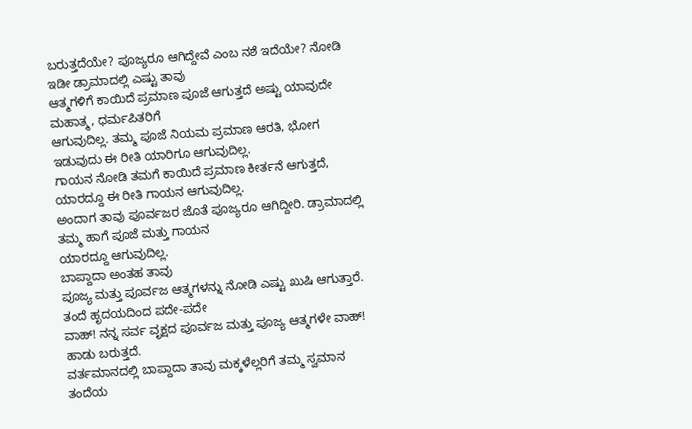ಬರುತ್ತದೆಯೇ? ಪೂಜ್ಯರೂ ಆಗಿದ್ದೇವೆ ಎಂಬ ನಶೆ ಇದೆಯೇ? ನೋಡಿ ಇಡೀ ಡ್ರಾಮಾದಲ್ಲಿ ಎಷ್ಟು ತಾವು
ಆತ್ಮಗಳಿಗೆ ಕಾಯಿದೆ ಪ್ರಮಾಣ ಪೂಜೆ ಆಗುತ್ತದೆ ಅಷ್ಟು ಯಾವುದೇ ಮಹಾತ್ಮ, ಧರ್ಮಪಿತರಿಗೆ
ಆಗುವುದಿಲ್ಲ. ತಮ್ಮ ಪೂಜೆ ನಿಯಮ ಪ್ರಮಾಣ ಆರತಿ, ಭೋಗ ಇಡುವುದು ಈ ರೀತಿ ಯಾರಿಗೂ ಆಗುವುದಿಲ್ಲ.
ಗಾಯನ ನೋಡಿ ತಮಗೆ ಕಾಯಿದೆ ಪ್ರಮಾಣ ಕೀರ್ತನೆ ಆಗುತ್ತದೆ, ಯಾರದ್ದೂ ಈ ರೀತಿ ಗಾಯನ ಆಗುವುದಿಲ್ಲ.
ಅಂದಾಗ ತಾವು ಪೂರ್ವಜರ ಜೊತೆ ಪೂಜ್ಯರೂ ಆಗಿದ್ದೀರಿ. ಡ್ರಾಮಾದಲ್ಲಿ ತಮ್ಮ ಹಾಗೆ ಪೂಜೆ ಮತ್ತು ಗಾಯನ
ಯಾರದ್ದೂ ಆಗುವುದಿಲ್ಲ.
ಬಾಪ್ದಾದಾ ಅಂತಹ ತಾವು
ಪೂಜ್ಯ ಮತ್ತು ಪೂರ್ವಜ ಆತ್ಮಗಳನ್ನು ನೋಡಿ ಎಷ್ಟು ಖುಷಿ ಆಗುತ್ತಾರೆ. ತಂದೆ ಹೃದಯದಿಂದ ಪದೇ-ಪದೇ
ವಾಹ್! ನನ್ನ ಸರ್ವ ವೃಕ್ಷದ ಪೂರ್ವಜ ಮತ್ತು ಪೂಜ್ಯ ಆತ್ಮಗಳೇ ವಾಹ್! ಹಾಡು ಬರುತ್ತದೆ.
ವರ್ತಮಾನದಲ್ಲಿ ಬಾಪ್ದಾದಾ ತಾವು ಮಕ್ಕಳೆಲ್ಲರಿಗೆ ತಮ್ಮ ಸ್ವಮಾನ ತಂದೆಯ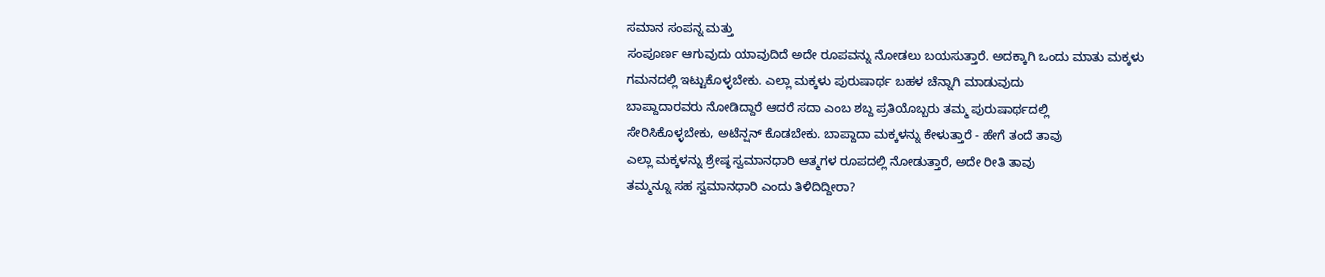ಸಮಾನ ಸಂಪನ್ನ ಮತ್ತು
ಸಂಪೂರ್ಣ ಆಗುವುದು ಯಾವುದಿದೆ ಅದೇ ರೂಪವನ್ನು ನೋಡಲು ಬಯಸುತ್ತಾರೆ. ಅದಕ್ಕಾಗಿ ಒಂದು ಮಾತು ಮಕ್ಕಳು
ಗಮನದಲ್ಲಿ ಇಟ್ಟುಕೊಳ್ಳಬೇಕು. ಎಲ್ಲಾ ಮಕ್ಕಳು ಪುರುಷಾರ್ಥ ಬಹಳ ಚೆನ್ನಾಗಿ ಮಾಡುವುದು
ಬಾಪ್ದಾದಾರವರು ನೋಡಿದ್ದಾರೆ ಆದರೆ ಸದಾ ಎಂಬ ಶಬ್ದ ಪ್ರತಿಯೊಬ್ಬರು ತಮ್ಮ ಪುರುಷಾರ್ಥದಲ್ಲಿ
ಸೇರಿಸಿಕೊಳ್ಳಬೇಕು, ಅಟೆನ್ಷನ್ ಕೊಡಬೇಕು. ಬಾಪ್ದಾದಾ ಮಕ್ಕಳನ್ನು ಕೇಳುತ್ತಾರೆ - ಹೇಗೆ ತಂದೆ ತಾವು
ಎಲ್ಲಾ ಮಕ್ಕಳನ್ನು ಶ್ರೇಷ್ಠ ಸ್ವಮಾನಧಾರಿ ಆತ್ಮಗಳ ರೂಪದಲ್ಲಿ ನೋಡುತ್ತಾರೆ, ಅದೇ ರೀತಿ ತಾವು
ತಮ್ಮನ್ನೂ ಸಹ ಸ್ವಮಾನಧಾರಿ ಎಂದು ತಿಳಿದಿದ್ದೀರಾ?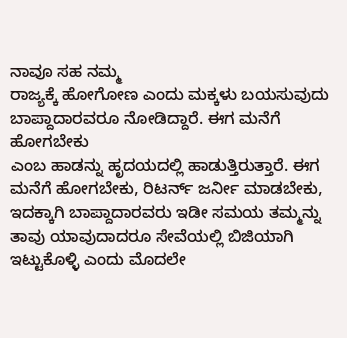ನಾವೂ ಸಹ ನಮ್ಮ
ರಾಜ್ಯಕ್ಕೆ ಹೋಗೋಣ ಎಂದು ಮಕ್ಕಳು ಬಯಸುವುದು ಬಾಪ್ದಾದಾರವರೂ ನೋಡಿದ್ದಾರೆ. ಈಗ ಮನೆಗೆ ಹೋಗಬೇಕು
ಎಂಬ ಹಾಡನ್ನು ಹೃದಯದಲ್ಲಿ ಹಾಡುತ್ತಿರುತ್ತಾರೆ. ಈಗ ಮನೆಗೆ ಹೋಗಬೇಕು, ರಿಟರ್ನ್ ಜರ್ನೀ ಮಾಡಬೇಕು,
ಇದಕ್ಕಾಗಿ ಬಾಪ್ದಾದಾರವರು ಇಡೀ ಸಮಯ ತಮ್ಮನ್ನು ತಾವು ಯಾವುದಾದರೂ ಸೇವೆಯಲ್ಲಿ ಬಿಜಿಯಾಗಿ
ಇಟ್ಟುಕೊಳ್ಳಿ ಎಂದು ಮೊದಲೇ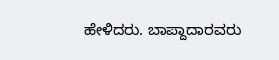ಹೇಳಿದರು. ಬಾಪ್ದಾದಾರವರು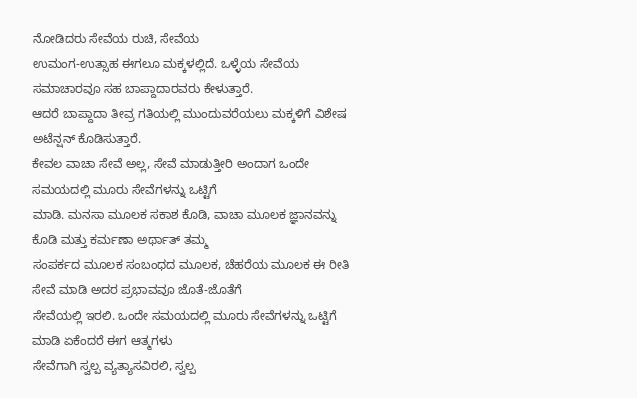ನೋಡಿದರು ಸೇವೆಯ ರುಚಿ, ಸೇವೆಯ
ಉಮಂಗ-ಉತ್ಸಾಹ ಈಗಲೂ ಮಕ್ಕಳಲ್ಲಿದೆ. ಒಳ್ಳೆಯ ಸೇವೆಯ ಸಮಾಚಾರವೂ ಸಹ ಬಾಪ್ದಾದಾರವರು ಕೇಳುತ್ತಾರೆ.
ಆದರೆ ಬಾಪ್ದಾದಾ ತೀವ್ರ ಗತಿಯಲ್ಲಿ ಮುಂದುವರೆಯಲು ಮಕ್ಕಳಿಗೆ ವಿಶೇಷ ಅಟೆನ್ಷನ್ ಕೊಡಿಸುತ್ತಾರೆ.
ಕೇವಲ ವಾಚಾ ಸೇವೆ ಅಲ್ಲ, ಸೇವೆ ಮಾಡುತ್ತೀರಿ ಅಂದಾಗ ಒಂದೇ ಸಮಯದಲ್ಲಿ ಮೂರು ಸೇವೆಗಳನ್ನು ಒಟ್ಟಿಗೆ
ಮಾಡಿ. ಮನಸಾ ಮೂಲಕ ಸಕಾಶ ಕೊಡಿ, ವಾಚಾ ಮೂಲಕ ಜ್ಞಾನವನ್ನು ಕೊಡಿ ಮತ್ತು ಕರ್ಮಣಾ ಅರ್ಥಾತ್ ತಮ್ಮ
ಸಂಪರ್ಕದ ಮೂಲಕ ಸಂಬಂಧದ ಮೂಲಕ, ಚೆಹರೆಯ ಮೂಲಕ ಈ ರೀತಿ ಸೇವೆ ಮಾಡಿ ಅದರ ಪ್ರಭಾವವೂ ಜೊತೆ-ಜೊತೆಗೆ
ಸೇವೆಯಲ್ಲಿ ಇರಲಿ. ಒಂದೇ ಸಮಯದಲ್ಲಿ ಮೂರು ಸೇವೆಗಳನ್ನು ಒಟ್ಟಿಗೆ ಮಾಡಿ ಏಕೆಂದರೆ ಈಗ ಆತ್ಮಗಳು
ಸೇವೆಗಾಗಿ ಸ್ವಲ್ಪ ವ್ಯತ್ಯಾಸವಿರಲಿ, ಸ್ವಲ್ಪ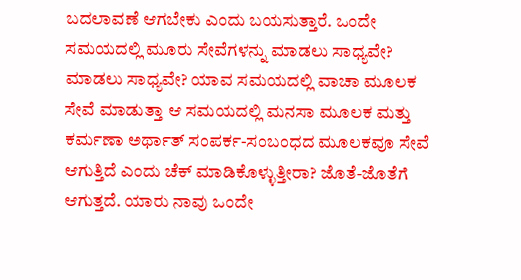ಬದಲಾವಣೆ ಆಗಬೇಕು ಎಂದು ಬಯಸುತ್ತಾರೆ. ಒಂದೇ
ಸಮಯದಲ್ಲಿ ಮೂರು ಸೇವೆಗಳನ್ನು ಮಾಡಲು ಸಾಧ್ಯವೇ? ಮಾಡಲು ಸಾಧ್ಯವೇ? ಯಾವ ಸಮಯದಲ್ಲಿ ವಾಚಾ ಮೂಲಕ
ಸೇವೆ ಮಾಡುತ್ತಾ ಆ ಸಮಯದಲ್ಲಿ ಮನಸಾ ಮೂಲಕ ಮತ್ತು ಕರ್ಮಣಾ ಅರ್ಥಾತ್ ಸಂಪರ್ಕ-ಸಂಬಂಧದ ಮೂಲಕವೂ ಸೇವೆ
ಆಗುತ್ತಿದೆ ಎಂದು ಚೆಕ್ ಮಾಡಿಕೊಳ್ಳುತ್ತೀರಾ? ಜೊತೆ-ಜೊತೆಗೆ ಆಗುತ್ತದೆ. ಯಾರು ನಾವು ಒಂದೇ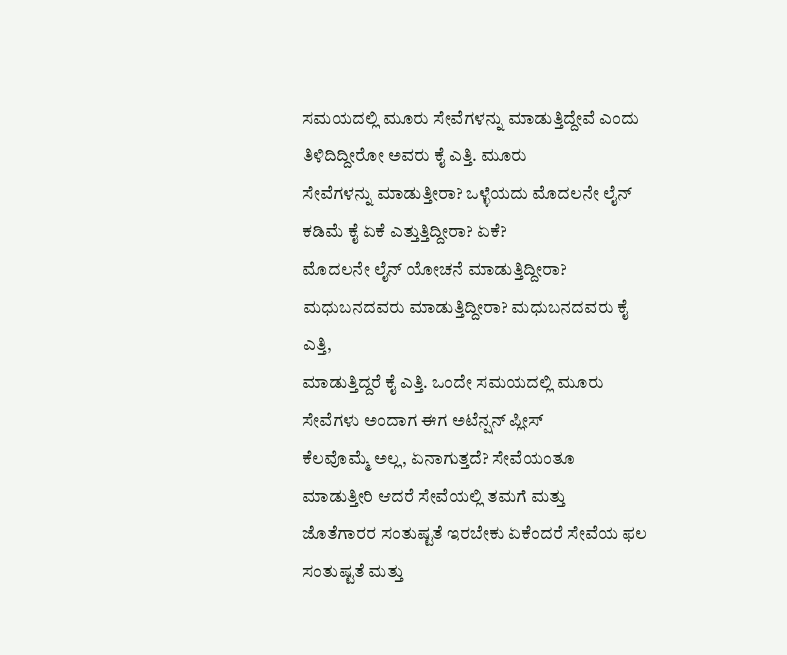ಸಮಯದಲ್ಲಿ ಮೂರು ಸೇವೆಗಳನ್ನು ಮಾಡುತ್ತಿದ್ದೇವೆ ಎಂದು ತಿಳಿದಿದ್ದೀರೋ ಅವರು ಕೈ ಎತ್ತಿ. ಮೂರು
ಸೇವೆಗಳನ್ನು ಮಾಡುತ್ತೀರಾ? ಒಳ್ಳೆಯದು ಮೊದಲನೇ ಲೈನ್ ಕಡಿಮೆ ಕೈ ಏಕೆ ಎತ್ತುತ್ತಿದ್ದೀರಾ? ಏಕೆ?
ಮೊದಲನೇ ಲೈನ್ ಯೋಚನೆ ಮಾಡುತ್ತಿದ್ದೀರಾ? ಮಧುಬನದವರು ಮಾಡುತ್ತಿದ್ದೀರಾ? ಮಧುಬನದವರು ಕೈ ಎತ್ತಿ,
ಮಾಡುತ್ತಿದ್ದರೆ ಕೈ ಎತ್ತಿ. ಒಂದೇ ಸಮಯದಲ್ಲಿ ಮೂರು ಸೇವೆಗಳು ಅಂದಾಗ ಈಗ ಅಟೆನ್ಷನ್ ಪ್ಲೀಸ್
ಕೆಲವೊಮ್ಮೆ ಅಲ್ಲ, ಏನಾಗುತ್ತದೆ? ಸೇವೆಯಂತೂ ಮಾಡುತ್ತೀರಿ ಆದರೆ ಸೇವೆಯಲ್ಲಿ ತಮಗೆ ಮತ್ತು
ಜೊತೆಗಾರರ ಸಂತುಷ್ಟತೆ ಇರಬೇಕು ಏಕೆಂದರೆ ಸೇವೆಯ ಫಲ ಸಂತುಷ್ಟತೆ ಮತ್ತು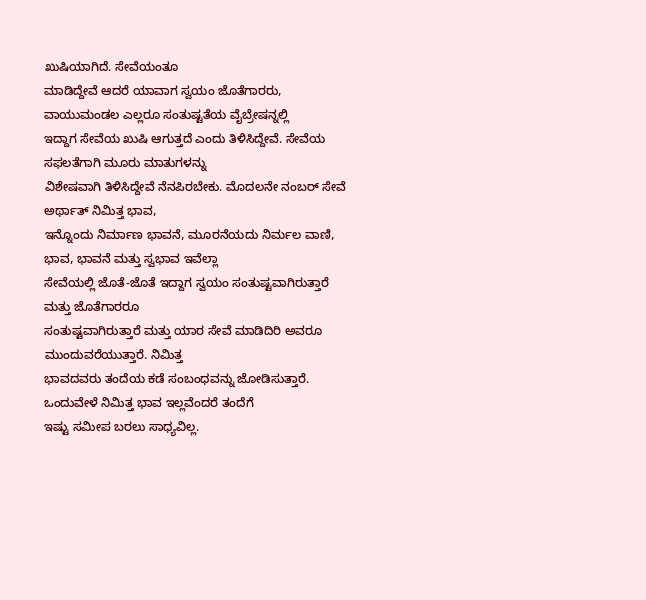ಖುಷಿಯಾಗಿದೆ. ಸೇವೆಯಂತೂ
ಮಾಡಿದ್ದೇವೆ ಆದರೆ ಯಾವಾಗ ಸ್ವಯಂ ಜೊತೆಗಾರರು, ವಾಯುಮಂಡಲ ಎಲ್ಲರೂ ಸಂತುಷ್ಟತೆಯ ವೈಬ್ರೇಷನ್ನಲ್ಲಿ
ಇದ್ದಾಗ ಸೇವೆಯ ಖುಷಿ ಆಗುತ್ತದೆ ಎಂದು ತಿಳಿಸಿದ್ದೇವೆ. ಸೇವೆಯ ಸಫಲತೆಗಾಗಿ ಮೂರು ಮಾತುಗಳನ್ನು
ವಿಶೇಷವಾಗಿ ತಿಳಿಸಿದ್ದೇವೆ ನೆನಪಿರಬೇಕು. ಮೊದಲನೇ ನಂಬರ್ ಸೇವೆ ಅರ್ಥಾತ್ ನಿಮಿತ್ತ ಭಾವ,
ಇನ್ನೊಂದು ನಿರ್ಮಾಣ ಭಾವನೆ, ಮೂರನೆಯದು ನಿರ್ಮಲ ವಾಣಿ, ಭಾವ, ಭಾವನೆ ಮತ್ತು ಸ್ವಭಾವ ಇವೆಲ್ಲಾ
ಸೇವೆಯಲ್ಲಿ ಜೊತೆ-ಜೊತೆ ಇದ್ದಾಗ ಸ್ವಯಂ ಸಂತುಷ್ಟವಾಗಿರುತ್ತಾರೆ ಮತ್ತು ಜೊತೆಗಾರರೂ
ಸಂತುಷ್ಟವಾಗಿರುತ್ತಾರೆ ಮತ್ತು ಯಾರ ಸೇವೆ ಮಾಡಿದಿರಿ ಅವರೂ ಮುಂದುವರೆಯುತ್ತಾರೆ. ನಿಮಿತ್ತ
ಭಾವದವರು ತಂದೆಯ ಕಡೆ ಸಂಬಂಧವನ್ನು ಜೋಡಿಸುತ್ತಾರೆ. ಒಂದುವೇಳೆ ನಿಮಿತ್ತ ಭಾವ ಇಲ್ಲವೆಂದರೆ ತಂದೆಗೆ
ಇಷ್ಟು ಸಮೀಪ ಬರಲು ಸಾಧ್ಯವಿಲ್ಲ.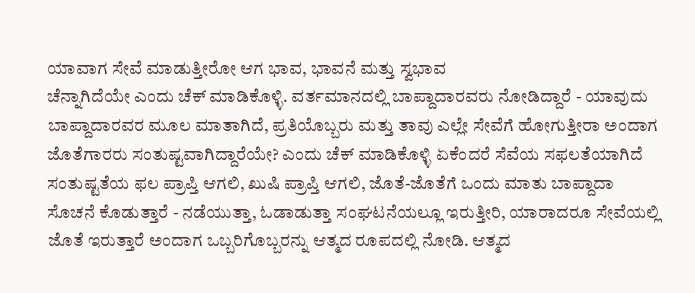ಯಾವಾಗ ಸೇವೆ ಮಾಡುತ್ತೀರೋ ಆಗ ಭಾವ, ಭಾವನೆ ಮತ್ತು ಸ್ವಭಾವ
ಚೆನ್ನಾಗಿದೆಯೇ ಎಂದು ಚೆಕ್ ಮಾಡಿಕೊಳ್ಳಿ. ವರ್ತಮಾನದಲ್ಲಿ ಬಾಪ್ದಾದಾರವರು ನೋಡಿದ್ದಾರೆ - ಯಾವುದು
ಬಾಪ್ದಾದಾರವರ ಮೂಲ ಮಾತಾಗಿದೆ, ಪ್ರತಿಯೊಬ್ಬರು ಮತ್ತು ತಾವು ಎಲ್ಲೇ ಸೇವೆಗೆ ಹೋಗುತ್ತೀರಾ ಅಂದಾಗ
ಜೊತೆಗಾರರು ಸಂತುಷ್ಟವಾಗಿದ್ದಾರೆಯೇ? ಎಂದು ಚೆಕ್ ಮಾಡಿಕೊಳ್ಳಿ ಏಕೆಂದರೆ ಸೆವೆಯ ಸಫಲತೆಯಾಗಿದೆ
ಸಂತುಷ್ಟತೆಯ ಫಲ ಪ್ರಾಪ್ತಿ ಆಗಲಿ, ಖುಷಿ ಪ್ರಾಪ್ತಿ ಆಗಲಿ, ಜೊತೆ-ಜೊತೆಗೆ ಒಂದು ಮಾತು ಬಾಪ್ದಾದಾ
ಸೊಚನೆ ಕೊಡುತ್ತಾರೆ - ನಡೆಯುತ್ತಾ, ಓಡಾಡುತ್ತಾ ಸಂಘಟನೆಯಲ್ಲೂ ಇರುತ್ತೀರಿ, ಯಾರಾದರೂ ಸೇವೆಯಲ್ಲಿ
ಜೊತೆ ಇರುತ್ತಾರೆ ಅಂದಾಗ ಒಬ್ಬರಿಗೊಬ್ಬರನ್ನು ಆತ್ಮದ ರೂಪದಲ್ಲಿ ನೋಡಿ. ಆತ್ಮದ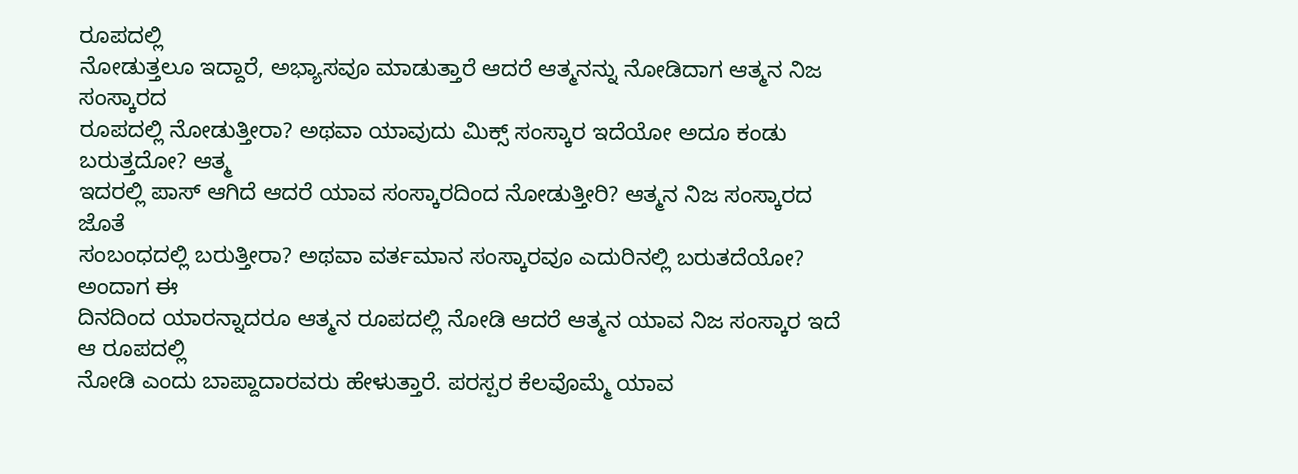ರೂಪದಲ್ಲಿ
ನೋಡುತ್ತಲೂ ಇದ್ದಾರೆ, ಅಭ್ಯಾಸವೂ ಮಾಡುತ್ತಾರೆ ಆದರೆ ಆತ್ಮನನ್ನು ನೋಡಿದಾಗ ಆತ್ಮನ ನಿಜ ಸಂಸ್ಕಾರದ
ರೂಪದಲ್ಲಿ ನೋಡುತ್ತೀರಾ? ಅಥವಾ ಯಾವುದು ಮಿಕ್ಸ್ ಸಂಸ್ಕಾರ ಇದೆಯೋ ಅದೂ ಕಂಡು ಬರುತ್ತದೋ? ಆತ್ಮ
ಇದರಲ್ಲಿ ಪಾಸ್ ಆಗಿದೆ ಆದರೆ ಯಾವ ಸಂಸ್ಕಾರದಿಂದ ನೋಡುತ್ತೀರಿ? ಆತ್ಮನ ನಿಜ ಸಂಸ್ಕಾರದ ಜೊತೆ
ಸಂಬಂಧದಲ್ಲಿ ಬರುತ್ತೀರಾ? ಅಥವಾ ವರ್ತಮಾನ ಸಂಸ್ಕಾರವೂ ಎದುರಿನಲ್ಲಿ ಬರುತದೆಯೋ? ಅಂದಾಗ ಈ
ದಿನದಿಂದ ಯಾರನ್ನಾದರೂ ಆತ್ಮನ ರೂಪದಲ್ಲಿ ನೋಡಿ ಆದರೆ ಆತ್ಮನ ಯಾವ ನಿಜ ಸಂಸ್ಕಾರ ಇದೆ ಆ ರೂಪದಲ್ಲಿ
ನೋಡಿ ಎಂದು ಬಾಪ್ದಾದಾರವರು ಹೇಳುತ್ತಾರೆ. ಪರಸ್ಪರ ಕೆಲವೊಮ್ಮೆ ಯಾವ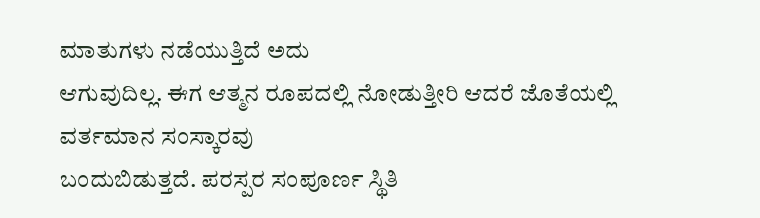ಮಾತುಗಳು ನಡೆಯುತ್ತಿದೆ ಅದು
ಆಗುವುದಿಲ್ಲ. ಈಗ ಆತ್ಮನ ರೂಪದಲ್ಲಿ ನೋಡುತ್ತೀರಿ ಆದರೆ ಜೊತೆಯಲ್ಲಿ ವರ್ತಮಾನ ಸಂಸ್ಕಾರವು
ಬಂದುಬಿಡುತ್ತದೆ. ಪರಸ್ಪರ ಸಂಪೂರ್ಣ ಸ್ಥಿತಿ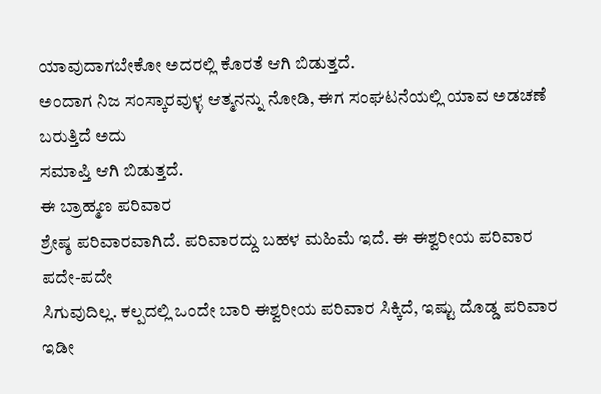ಯಾವುದಾಗಬೇಕೋ ಅದರಲ್ಲಿ ಕೊರತೆ ಆಗಿ ಬಿಡುತ್ತದೆ.
ಅಂದಾಗ ನಿಜ ಸಂಸ್ಕಾರವುಳ್ಳ ಆತ್ಮನನ್ನು ನೋಡಿ, ಈಗ ಸಂಘಟನೆಯಲ್ಲಿ ಯಾವ ಅಡಚಣೆ ಬರುತ್ತಿದೆ ಅದು
ಸಮಾಪ್ತಿ ಆಗಿ ಬಿಡುತ್ತದೆ.
ಈ ಬ್ರಾಹ್ಮಣ ಪರಿವಾರ
ಶ್ರೇಷ್ಠ ಪರಿವಾರವಾಗಿದೆ. ಪರಿವಾರದ್ದು ಬಹಳ ಮಹಿಮೆ ಇದೆ. ಈ ಈಶ್ವರೀಯ ಪರಿವಾರ ಪದೇ-ಪದೇ
ಸಿಗುವುದಿಲ್ಲ. ಕಲ್ಪದಲ್ಲಿ ಒಂದೇ ಬಾರಿ ಈಶ್ವರೀಯ ಪರಿವಾರ ಸಿಕ್ಕಿದೆ, ಇಷ್ಟು ದೊಡ್ಡ ಪರಿವಾರ ಇಡೀ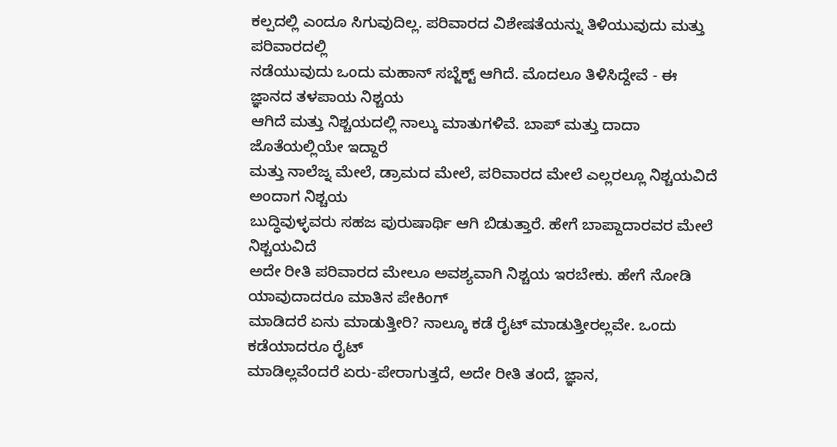ಕಲ್ಪದಲ್ಲಿ ಎಂದೂ ಸಿಗುವುದಿಲ್ಲ. ಪರಿವಾರದ ವಿಶೇಷತೆಯನ್ನು ತಿಳಿಯುವುದು ಮತ್ತು ಪರಿವಾರದಲ್ಲಿ
ನಡೆಯುವುದು ಒಂದು ಮಹಾನ್ ಸಬ್ಜೆಕ್ಟ್ ಆಗಿದೆ. ಮೊದಲೂ ತಿಳಿಸಿದ್ದೇವೆ - ಈ ಜ್ಞಾನದ ತಳಪಾಯ ನಿಶ್ಚಯ
ಆಗಿದೆ ಮತ್ತು ನಿಶ್ಚಯದಲ್ಲಿ ನಾಲ್ಕು ಮಾತುಗಳಿವೆ. ಬಾಪ್ ಮತ್ತು ದಾದಾ ಜೊತೆಯಲ್ಲಿಯೇ ಇದ್ದಾರೆ
ಮತ್ತು ನಾಲೆಜ್ನ ಮೇಲೆ, ಡ್ರಾಮದ ಮೇಲೆ, ಪರಿವಾರದ ಮೇಲೆ ಎಲ್ಲರಲ್ಲೂ ನಿಶ್ಚಯವಿದೆ ಅಂದಾಗ ನಿಶ್ಚಯ
ಬುದ್ಧಿವುಳ್ಳವರು ಸಹಜ ಪುರುಷಾರ್ಥಿ ಆಗಿ ಬಿಡುತ್ತಾರೆ. ಹೇಗೆ ಬಾಪ್ದಾದಾರವರ ಮೇಲೆ ನಿಶ್ಚಯವಿದೆ
ಅದೇ ರೀತಿ ಪರಿವಾರದ ಮೇಲೂ ಅವಶ್ಯವಾಗಿ ನಿಶ್ಚಯ ಇರಬೇಕು. ಹೇಗೆ ನೋಡಿ ಯಾವುದಾದರೂ ಮಾತಿನ ಪೇಕಿಂಗ್
ಮಾಡಿದರೆ ಏನು ಮಾಡುತ್ತೀರಿ? ನಾಲ್ಕೂ ಕಡೆ ರೈಟ್ ಮಾಡುತ್ತೀರಲ್ಲವೇ. ಒಂದು ಕಡೆಯಾದರೂ ರೈಟ್
ಮಾಡಿಲ್ಲವೆಂದರೆ ಏರು-ಪೇರಾಗುತ್ತದೆ, ಅದೇ ರೀತಿ ತಂದೆ, ಜ್ಞಾನ,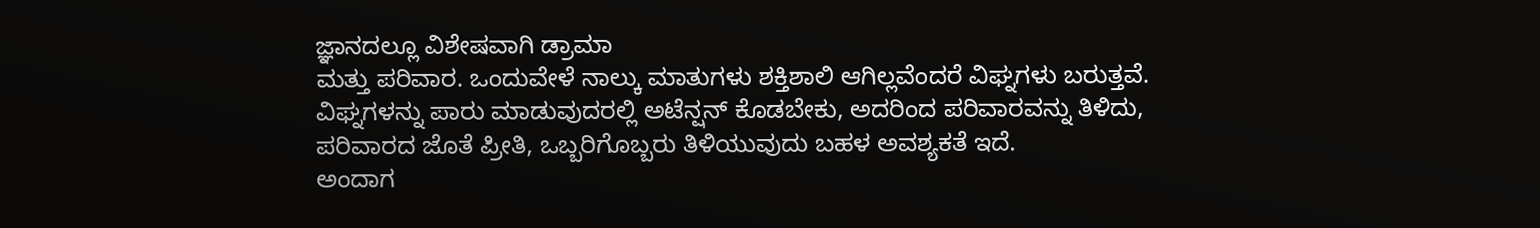ಜ್ಞಾನದಲ್ಲೂ ವಿಶೇಷವಾಗಿ ಡ್ರಾಮಾ
ಮತ್ತು ಪರಿವಾರ. ಒಂದುವೇಳೆ ನಾಲ್ಕು ಮಾತುಗಳು ಶಕ್ತಿಶಾಲಿ ಆಗಿಲ್ಲವೆಂದರೆ ವಿಘ್ನಗಳು ಬರುತ್ತವೆ.
ವಿಘ್ನಗಳನ್ನು ಪಾರು ಮಾಡುವುದರಲ್ಲಿ ಅಟೆನ್ಷನ್ ಕೊಡಬೇಕು, ಅದರಿಂದ ಪರಿವಾರವನ್ನು ತಿಳಿದು,
ಪರಿವಾರದ ಜೊತೆ ಪ್ರೀತಿ, ಒಬ್ಬರಿಗೊಬ್ಬರು ತಿಳಿಯುವುದು ಬಹಳ ಅವಶ್ಯಕತೆ ಇದೆ.
ಅಂದಾಗ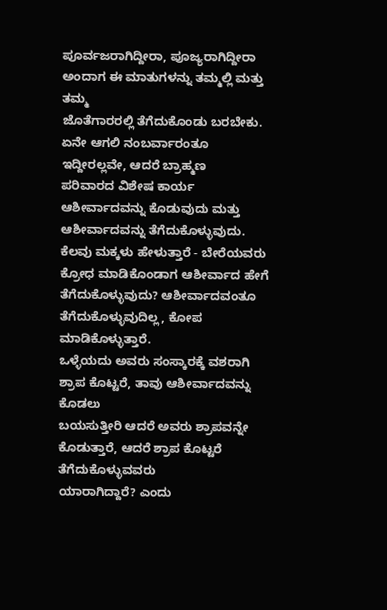ಪೂರ್ವಜರಾಗಿದ್ದೀರಾ, ಪೂಜ್ಯರಾಗಿದ್ದೀರಾ ಅಂದಾಗ ಈ ಮಾತುಗಳನ್ನು ತಮ್ಮಲ್ಲಿ ಮತ್ತು ತಮ್ಮ
ಜೊತೆಗಾರರಲ್ಲಿ ತೆಗೆದುಕೊಂಡು ಬರಬೇಕು. ಏನೇ ಆಗಲಿ ನಂಬರ್ವಾರಂತೂ ಇದ್ದೀರಲ್ಲವೇ, ಆದರೆ ಬ್ರಾಹ್ಮಣ
ಪರಿವಾರದ ವಿಶೇಷ ಕಾರ್ಯ ಆಶೀರ್ವಾದವನ್ನು ಕೊಡುವುದು ಮತ್ತು ಆಶೀರ್ವಾದವನ್ನು ತೆಗೆದುಕೊಳ್ಳುವುದು.
ಕೆಲವು ಮಕ್ಕಳು ಹೇಳುತ್ತಾರೆ - ಬೇರೆಯವರು ಕ್ರೋಧ ಮಾಡಿಕೊಂಡಾಗ ಆಶೀರ್ವಾದ ಹೇಗೆ
ತೆಗೆದುಕೊಳ್ಳುವುದು? ಆಶೀರ್ವಾದವಂತೂ ತೆಗೆದುಕೊಳ್ಳುವುದಿಲ್ಲ, ಕೋಪ ಮಾಡಿಕೊಳ್ಳುತ್ತಾರೆ.
ಒಳ್ಳೆಯದು ಅವರು ಸಂಸ್ಕಾರಕ್ಕೆ ವಶರಾಗಿ ಶ್ರಾಪ ಕೊಟ್ಟರೆ, ತಾವು ಆಶೀರ್ವಾದವನ್ನು ಕೊಡಲು
ಬಯಸುತ್ತೀರಿ ಆದರೆ ಅವರು ಶ್ರಾಪವನ್ನೇ ಕೊಡುತ್ತಾರೆ, ಆದರೆ ಶ್ರಾಪ ಕೊಟ್ಟರೆ ತೆಗೆದುಕೊಳ್ಳುವವರು
ಯಾರಾಗಿದ್ದಾರೆ? ಎಂದು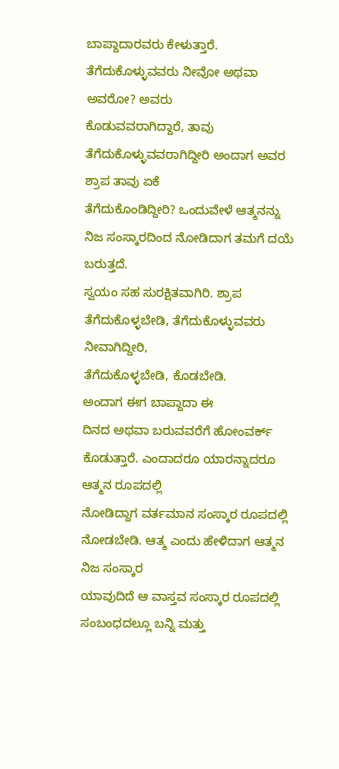ಬಾಪ್ದಾದಾರವರು ಕೇಳುತ್ತಾರೆ. ತೆಗೆದುಕೊಳ್ಳುವವರು ನೀವೋ ಅಥವಾ ಅವರೋ? ಅವರು
ಕೊಡುವವರಾಗಿದ್ದಾರೆ, ತಾವು ತೆಗೆದುಕೊಳ್ಳುವವರಾಗಿದ್ದೀರಿ ಅಂದಾಗ ಅವರ ಶ್ರಾಪ ತಾವು ಏಕೆ
ತೆಗೆದುಕೊಂಡಿದ್ದೀರಿ? ಒಂದುವೇಳೆ ಆತ್ಮನನ್ನು ನಿಜ ಸಂಸ್ಕಾರದಿಂದ ನೋಡಿದಾಗ ತಮಗೆ ದಯೆ ಬರುತ್ತದೆ.
ಸ್ವಯಂ ಸಹ ಸುರಕ್ಷಿತವಾಗಿರಿ. ಶ್ರಾಪ ತೆಗೆದುಕೊಳ್ಳಬೇಡಿ, ತೆಗೆದುಕೊಳ್ಳುವವರು ನೀವಾಗಿದ್ದೀರಿ,
ತೆಗೆದುಕೊಳ್ಳಬೇಡಿ, ಕೊಡಬೇಡಿ.
ಅಂದಾಗ ಈಗ ಬಾಪ್ದಾದಾ ಈ
ದಿನದ ಅಥವಾ ಬರುವವರೆಗೆ ಹೋಂವರ್ಕ್ ಕೊಡುತ್ತಾರೆ. ಎಂದಾದರೂ ಯಾರನ್ನಾದರೂ ಆತ್ಮನ ರೂಪದಲ್ಲಿ
ನೋಡಿದ್ದಾಗ ವರ್ತಮಾನ ಸಂಸ್ಕಾರ ರೂಪದಲ್ಲಿ ನೋಡಬೇಡಿ. ಆತ್ಮ ಎಂದು ಹೇಳಿದಾಗ ಆತ್ಮನ ನಿಜ ಸಂಸ್ಕಾರ
ಯಾವುದಿದೆ ಆ ವಾಸ್ತವ ಸಂಸ್ಕಾರ ರೂಪದಲ್ಲಿ ಸಂಬಂಧದಲ್ಲೂ ಬನ್ನಿ ಮತ್ತು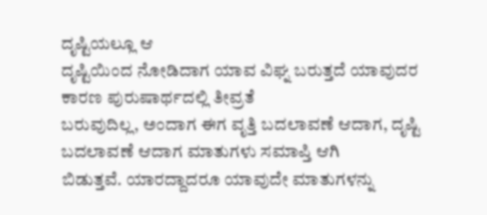ದೃಷ್ಟಿಯಲ್ಲೂ ಆ
ದೃಷ್ಟಿಯಿಂದ ನೋಡಿದಾಗ ಯಾವ ವಿಘ್ನ ಬರುತ್ತದೆ ಯಾವುದರ ಕಾರಣ ಪುರುಷಾರ್ಥದಲ್ಲಿ ತೀವ್ರತೆ
ಬರುವುದಿಲ್ಲ, ಅಂದಾಗ ಈಗ ವೃತ್ತಿ ಬದಲಾವಣೆ ಆದಾಗ, ದೃಷ್ಟಿ ಬದಲಾವಣೆ ಆದಾಗ ಮಾತುಗಳು ಸಮಾಪ್ತಿ ಆಗಿ
ಬಿಡುತ್ತವೆ. ಯಾರದ್ದಾದರೂ ಯಾವುದೇ ಮಾತುಗಳನ್ನು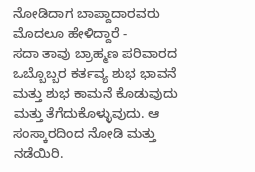ನೋಡಿದಾಗ ಬಾಪ್ದಾದಾರವರು ಮೊದಲೂ ಹೇಳಿದ್ದಾರೆ -
ಸದಾ ತಾವು ಬ್ರಾಹ್ಮಣ ಪರಿವಾರದ ಒಬ್ಬೊಬ್ಬರ ಕರ್ತವ್ಯ ಶುಭ ಭಾವನೆ ಮತ್ತು ಶುಭ ಕಾಮನೆ ಕೊಡುವುದು
ಮತ್ತು ತೆಗೆದುಕೊಳ್ಳುವುದು. ಆ ಸಂಸ್ಕಾರದಿಂದ ನೋಡಿ ಮತ್ತು ನಡೆಯಿರಿ.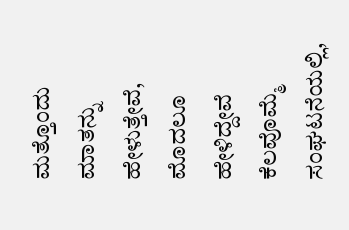ಮತ್ತೊಂದು ಮಾತನ್ನು
ಹೇಳುತ್ತೇವೆ, ಮೊದಲೂ ಹೇಳಿದ್ದೇವೆ ಕೆಲವೊಮ್ಮೆ ಸಂಘಟನೆಯಲ್ಲಿ,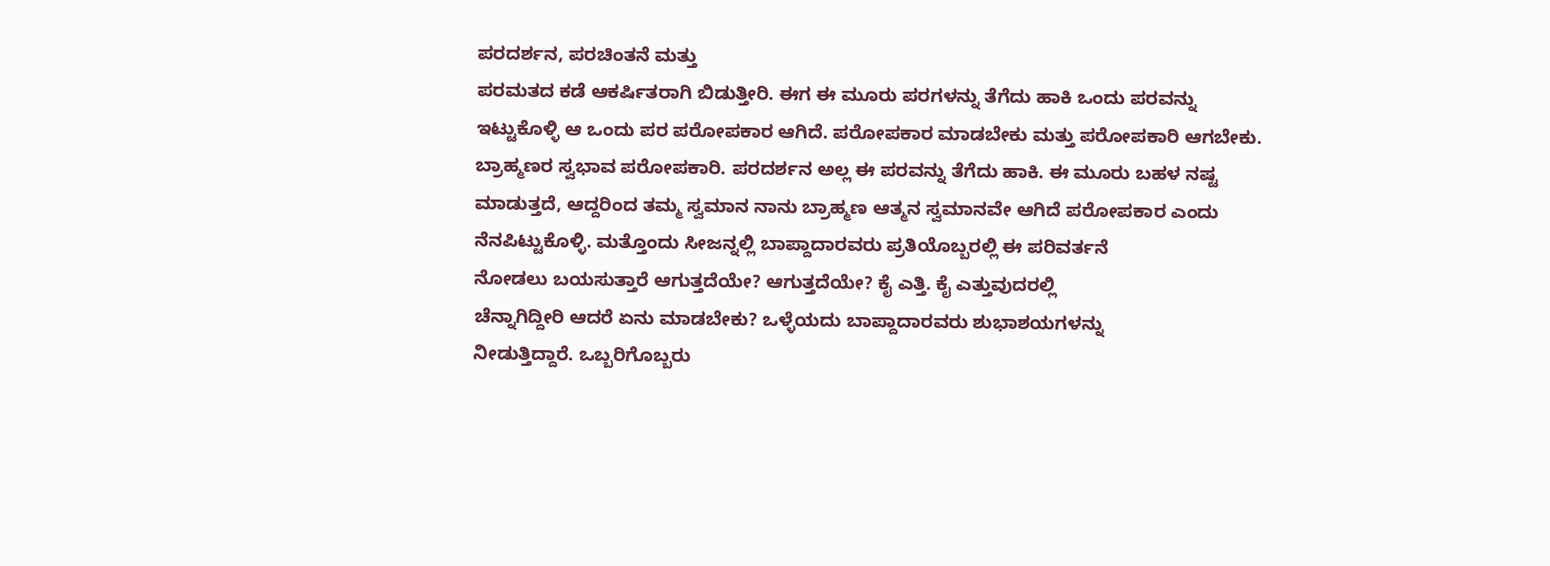ಪರದರ್ಶನ, ಪರಚಿಂತನೆ ಮತ್ತು
ಪರಮತದ ಕಡೆ ಆಕರ್ಷಿತರಾಗಿ ಬಿಡುತ್ತೀರಿ. ಈಗ ಈ ಮೂರು ಪರಗಳನ್ನು ತೆಗೆದು ಹಾಕಿ ಒಂದು ಪರವನ್ನು
ಇಟ್ಟುಕೊಳ್ಳಿ ಆ ಒಂದು ಪರ ಪರೋಪಕಾರ ಆಗಿದೆ. ಪರೋಪಕಾರ ಮಾಡಬೇಕು ಮತ್ತು ಪರೋಪಕಾರಿ ಆಗಬೇಕು.
ಬ್ರಾಹ್ಮಣರ ಸ್ವಭಾವ ಪರೋಪಕಾರಿ. ಪರದರ್ಶನ ಅಲ್ಲ ಈ ಪರವನ್ನು ತೆಗೆದು ಹಾಕಿ. ಈ ಮೂರು ಬಹಳ ನಷ್ಟ
ಮಾಡುತ್ತದೆ, ಆದ್ದರಿಂದ ತಮ್ಮ ಸ್ವಮಾನ ನಾನು ಬ್ರಾಹ್ಮಣ ಆತ್ಮನ ಸ್ವಮಾನವೇ ಆಗಿದೆ ಪರೋಪಕಾರ ಎಂದು
ನೆನಪಿಟ್ಟುಕೊಳ್ಳಿ. ಮತ್ತೊಂದು ಸೀಜನ್ನಲ್ಲಿ ಬಾಪ್ದಾದಾರವರು ಪ್ರತಿಯೊಬ್ಬರಲ್ಲಿ ಈ ಪರಿವರ್ತನೆ
ನೋಡಲು ಬಯಸುತ್ತಾರೆ ಆಗುತ್ತದೆಯೇ? ಆಗುತ್ತದೆಯೇ? ಕೈ ಎತ್ತಿ. ಕೈ ಎತ್ತುವುದರಲ್ಲಿ
ಚೆನ್ನಾಗಿದ್ದೀರಿ ಆದರೆ ಏನು ಮಾಡಬೇಕು? ಒಳ್ಳೆಯದು ಬಾಪ್ದಾದಾರವರು ಶುಭಾಶಯಗಳನ್ನು
ನೀಡುತ್ತಿದ್ದಾರೆ. ಒಬ್ಬರಿಗೊಬ್ಬರು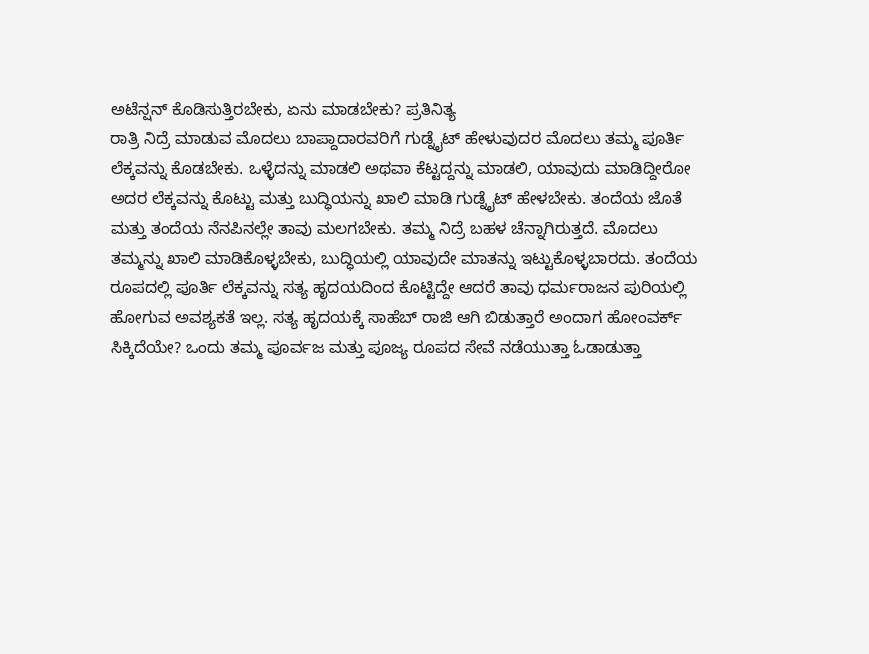ಅಟೆನ್ಷನ್ ಕೊಡಿಸುತ್ತಿರಬೇಕು, ಏನು ಮಾಡಬೇಕು? ಪ್ರತಿನಿತ್ಯ
ರಾತ್ರಿ ನಿದ್ರೆ ಮಾಡುವ ಮೊದಲು ಬಾಪ್ದಾದಾರವರಿಗೆ ಗುಡ್ನೈಟ್ ಹೇಳುವುದರ ಮೊದಲು ತಮ್ಮ ಪೂರ್ತಿ
ಲೆಕ್ಕವನ್ನು ಕೊಡಬೇಕು. ಒಳ್ಳೆದನ್ನು ಮಾಡಲಿ ಅಥವಾ ಕೆಟ್ಟದ್ದನ್ನು ಮಾಡಲಿ, ಯಾವುದು ಮಾಡಿದ್ದೀರೋ
ಅದರ ಲೆಕ್ಕವನ್ನು ಕೊಟ್ಟು ಮತ್ತು ಬುದ್ಧಿಯನ್ನು ಖಾಲಿ ಮಾಡಿ ಗುಡ್ನೈಟ್ ಹೇಳಬೇಕು. ತಂದೆಯ ಜೊತೆ
ಮತ್ತು ತಂದೆಯ ನೆನಪಿನಲ್ಲೇ ತಾವು ಮಲಗಬೇಕು. ತಮ್ಮ ನಿದ್ರೆ ಬಹಳ ಚೆನ್ನಾಗಿರುತ್ತದೆ. ಮೊದಲು
ತಮ್ಮನ್ನು ಖಾಲಿ ಮಾಡಿಕೊಳ್ಳಬೇಕು, ಬುದ್ಧಿಯಲ್ಲಿ ಯಾವುದೇ ಮಾತನ್ನು ಇಟ್ಟುಕೊಳ್ಳಬಾರದು. ತಂದೆಯ
ರೂಪದಲ್ಲಿ ಪೂರ್ತಿ ಲೆಕ್ಕವನ್ನು ಸತ್ಯ ಹೃದಯದಿಂದ ಕೊಟ್ಟಿದ್ದೇ ಆದರೆ ತಾವು ಧರ್ಮರಾಜನ ಪುರಿಯಲ್ಲಿ
ಹೋಗುವ ಅವಶ್ಯಕತೆ ಇಲ್ಲ. ಸತ್ಯ ಹೃದಯಕ್ಕೆ ಸಾಹೆಬ್ ರಾಜಿ ಆಗಿ ಬಿಡುತ್ತಾರೆ ಅಂದಾಗ ಹೋಂವರ್ಕ್
ಸಿಕ್ಕಿದೆಯೇ? ಒಂದು ತಮ್ಮ ಪೂರ್ವಜ ಮತ್ತು ಪೂಜ್ಯ ರೂಪದ ಸೇವೆ ನಡೆಯುತ್ತಾ ಓಡಾಡುತ್ತಾ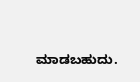ಮಾಡಬಹುದು.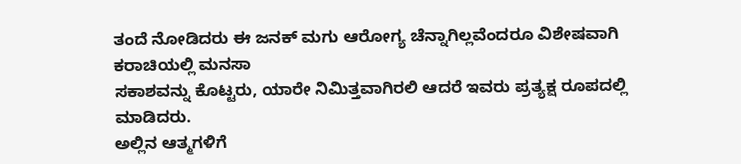ತಂದೆ ನೋಡಿದರು ಈ ಜನಕ್ ಮಗು ಆರೋಗ್ಯ ಚೆನ್ನಾಗಿಲ್ಲವೆಂದರೂ ವಿಶೇಷವಾಗಿ ಕರಾಚಿಯಲ್ಲಿ ಮನಸಾ
ಸಕಾಶವನ್ನು ಕೊಟ್ಟರು, ಯಾರೇ ನಿಮಿತ್ತವಾಗಿರಲಿ ಆದರೆ ಇವರು ಪ್ರತ್ಯಕ್ಷ ರೂಪದಲ್ಲಿ ಮಾಡಿದರು.
ಅಲ್ಲಿನ ಆತ್ಮಗಳಿಗೆ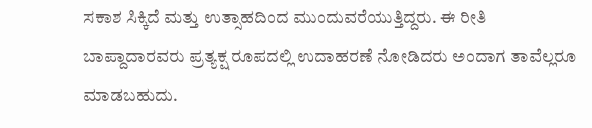ಸಕಾಶ ಸಿಕ್ಕಿದೆ ಮತ್ತು ಉತ್ಸಾಹದಿಂದ ಮುಂದುವರೆಯುತ್ತಿದ್ದರು. ಈ ರೀತಿ
ಬಾಪ್ದಾದಾರವರು ಪ್ರತ್ಯಕ್ಷ ರೂಪದಲ್ಲಿ ಉದಾಹರಣೆ ನೋಡಿದರು ಅಂದಾಗ ತಾವೆಲ್ಲರೂ ಮಾಡಬಹುದು.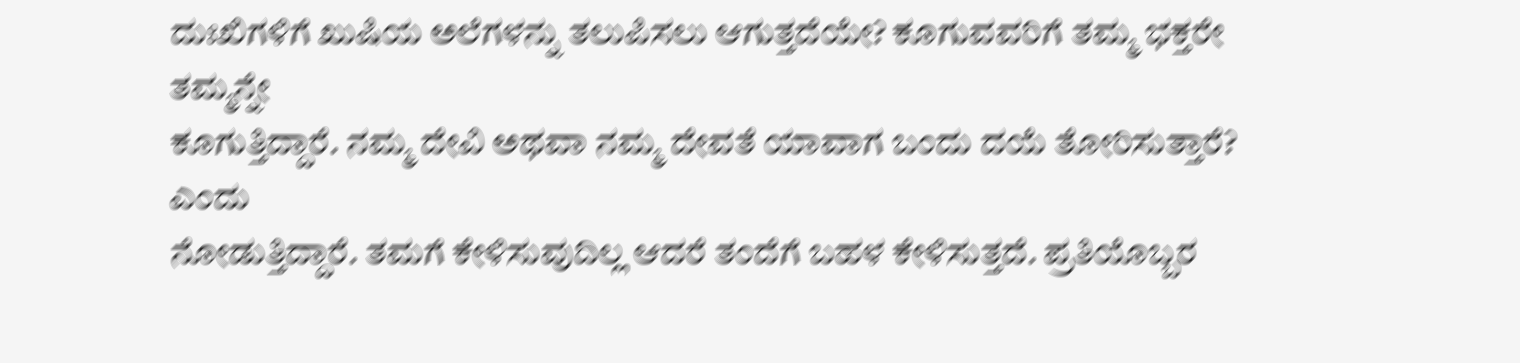ದುಃಖಿಗಳಿಗೆ ಖುಷಿಯ ಅಲೆಗಳನ್ನು ತಲುಪಿಸಲು ಆಗುತ್ತದೆಯೇ? ಕೂಗುವವರಿಗೆ ತಮ್ಮ ಭಕ್ತರೇ ತಮ್ಮನ್ನೇ
ಕೂಗುತ್ತಿದ್ದಾರೆ. ನಮ್ಮ ದೇವಿ ಅಥವಾ ನಮ್ಮ ದೇವತೆ ಯಾವಾಗ ಬಂದು ದಯೆ ತೋರಿಸುತ್ತಾರೆ? ಎಂದು
ನೋಡುತ್ತಿದ್ದಾರೆ. ತಮಗೆ ಕೇಳಿಸುವುದಿಲ್ಲ ಆದರೆ ತಂದೆಗೆ ಬಹಳ ಕೇಳಿಸುತ್ತದೆ. ಪ್ರತಿಯೊಬ್ಬರ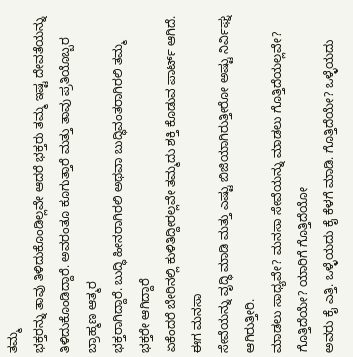ತಮ್ಮ
ಭಕ್ತರನ್ನು ತಾವು ತಿಳಿದುಕೊಂಡಿಲ್ಲವೇ ಆದರೆ ಭಕ್ತರು ತಮ್ಮ ಇಷ್ಟ ದೇವತೆಯನ್ನು
ತಿಳಿದುಕೊಂಡಿದ್ದಾರೆ. ಅವರಂತೂ ಕೂಗುತ್ತಾರೆ ಮತ್ತು ತಾವು ಪ್ರತಿಯೊಬ್ಬರ ಬ್ರಾಹ್ಮಣ ಆತ್ಮರ
ಭಕ್ತರಾಗಿದ್ದಾರೆ. ಬುದ್ಧಿ ಹೀನರಾಗಿರಲಿ ಅಥವಾ ಬುದ್ಧಿವಂತರಾಗಿರಲಿ ತಮ್ಮ ಭಕ್ತರೇ ಆಗಿದ್ದಾರೆ
ಏಕೆಂದರೆ ಬೇರಿನಲ್ಲಿ ಕುಳಿತಿದ್ದೀರಲ್ಲವೇ ತಮ್ಮದು ಶಕ್ತಿ ಕೊಡುವ ಪಾರ್ಟ್ ಆಗಿದೆ. ಈಗ ಮನಸಾ
ಸೇವೆಯನ್ನು ವೃದ್ಧಿ ಮಾಡಿ ಮತ್ತು ಎಷ್ಟು ಬಿಜಿಯಾಗಿರುತ್ತೀರೋ ಅಷ್ಟು ನಿರ್ವಿಘ್ನ ಆಗಿರುತ್ತೀರಿ.
ಮಾಡಲು ಸಾಧ್ಯವೇ? ಮನಸಾ ಸೇವೆಯನ್ನು ಮಾಡಲು ಗೊತ್ತಿದೆಯಲ್ಲವೇ? ಗೊತ್ತಿದೆಯೇ? ಯಾರಿಗೆ ಗೊತ್ತಿದೆಯೋ
ಅವರು ಕೈ ಎತ್ತಿ. ಒಳ್ಳೆಯದು ಕೈ ಕೆಳಗೆ ಮಾಡಿ. ಗೊತ್ತಿದೆಯೇ? ಒಳ್ಳೆಯದು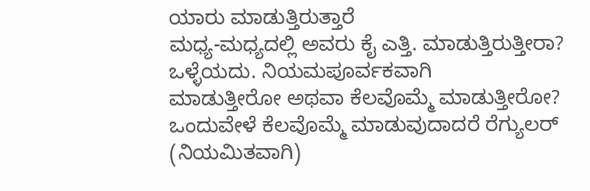ಯಾರು ಮಾಡುತ್ತಿರುತ್ತಾರೆ
ಮಧ್ಯ-ಮಧ್ಯದಲ್ಲಿ ಅವರು ಕೈ ಎತ್ತಿ. ಮಾಡುತ್ತಿರುತ್ತೀರಾ? ಒಳ್ಳೆಯದು. ನಿಯಮಪೂರ್ವಕವಾಗಿ
ಮಾಡುತ್ತೀರೋ ಅಥವಾ ಕೆಲವೊಮ್ಮೆ ಮಾಡುತ್ತೀರೋ? ಒಂದುವೇಳೆ ಕೆಲವೊಮ್ಮೆ ಮಾಡುವುದಾದರೆ ರೆಗ್ಯುಲರ್ (ನಿಯಮಿತವಾಗಿ)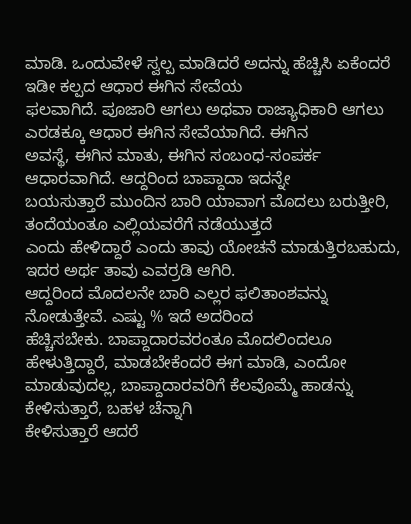ಮಾಡಿ. ಒಂದುವೇಳೆ ಸ್ವಲ್ಪ ಮಾಡಿದರೆ ಅದನ್ನು ಹೆಚ್ಚಿಸಿ ಏಕೆಂದರೆ ಇಡೀ ಕಲ್ಪದ ಆಧಾರ ಈಗಿನ ಸೇವೆಯ
ಫಲವಾಗಿದೆ. ಪೂಜಾರಿ ಆಗಲು ಅಥವಾ ರಾಜ್ಯಾಧಿಕಾರಿ ಆಗಲು ಎರಡಕ್ಕೂ ಆಧಾರ ಈಗಿನ ಸೇವೆಯಾಗಿದೆ. ಈಗಿನ
ಅವಸ್ಥೆ, ಈಗಿನ ಮಾತು, ಈಗಿನ ಸಂಬಂಧ-ಸಂಪರ್ಕ ಆಧಾರವಾಗಿದೆ. ಆದ್ದರಿಂದ ಬಾಪ್ದಾದಾ ಇದನ್ನೇ
ಬಯಸುತ್ತಾರೆ ಮುಂದಿನ ಬಾರಿ ಯಾವಾಗ ಮೊದಲು ಬರುತ್ತೀರಿ, ತಂದೆಯಂತೂ ಎಲ್ಲಿಯವರೆಗೆ ನಡೆಯುತ್ತದೆ
ಎಂದು ಹೇಳಿದ್ದಾರೆ ಎಂದು ತಾವು ಯೋಚನೆ ಮಾಡುತ್ತಿರಬಹುದು, ಇದರ ಅರ್ಥ ತಾವು ಎವರ್ರಡಿ ಆಗಿರಿ.
ಆದ್ದರಿಂದ ಮೊದಲನೇ ಬಾರಿ ಎಲ್ಲರ ಫಲಿತಾಂಶವನ್ನು ನೋಡುತ್ತೇವೆ. ಎಷ್ಟು % ಇದೆ ಅದರಿಂದ
ಹೆಚ್ಚಿಸಬೇಕು. ಬಾಪ್ದಾದಾರವರಂತೂ ಮೊದಲಿಂದಲೂ ಹೇಳುತ್ತಿದ್ದಾರೆ, ಮಾಡಬೇಕೆಂದರೆ ಈಗ ಮಾಡಿ, ಎಂದೋ
ಮಾಡುವುದಲ್ಲ, ಬಾಪ್ದಾದಾರವರಿಗೆ ಕೆಲವೊಮ್ಮೆ ಹಾಡನ್ನು ಕೇಳಿಸುತ್ತಾರೆ, ಬಹಳ ಚೆನ್ನಾಗಿ
ಕೇಳಿಸುತ್ತಾರೆ ಆದರೆ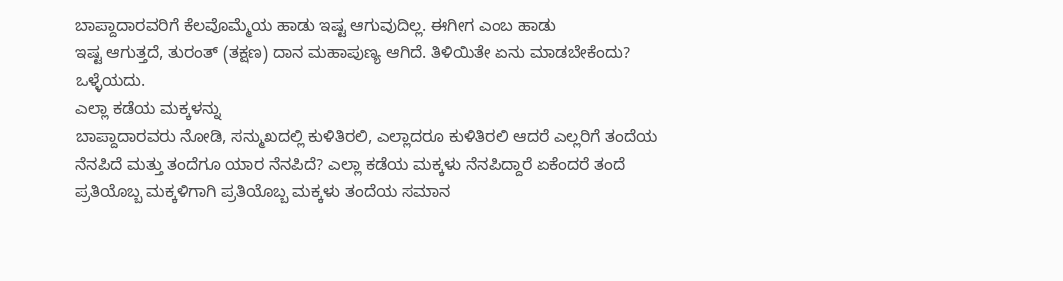ಬಾಪ್ದಾದಾರವರಿಗೆ ಕೆಲವೊಮ್ಮೆಯ ಹಾಡು ಇಷ್ಟ ಆಗುವುದಿಲ್ಲ. ಈಗೀಗ ಎಂಬ ಹಾಡು
ಇಷ್ಟ ಆಗುತ್ತದೆ, ತುರಂತ್ (ತಕ್ಷಣ) ದಾನ ಮಹಾಪುಣ್ಯ ಆಗಿದೆ. ತಿಳಿಯಿತೇ ಏನು ಮಾಡಬೇಕೆಂದು?
ಒಳ್ಳೆಯದು.
ಎಲ್ಲಾ ಕಡೆಯ ಮಕ್ಕಳನ್ನು
ಬಾಪ್ದಾದಾರವರು ನೋಡಿ, ಸನ್ಮುಖದಲ್ಲಿ ಕುಳಿತಿರಲಿ, ಎಲ್ಲಾದರೂ ಕುಳಿತಿರಲಿ ಆದರೆ ಎಲ್ಲರಿಗೆ ತಂದೆಯ
ನೆನಪಿದೆ ಮತ್ತು ತಂದೆಗೂ ಯಾರ ನೆನಪಿದೆ? ಎಲ್ಲಾ ಕಡೆಯ ಮಕ್ಕಳು ನೆನಪಿದ್ದಾರೆ ಏಕೆಂದರೆ ತಂದೆ
ಪ್ರತಿಯೊಬ್ಬ ಮಕ್ಕಳಿಗಾಗಿ ಪ್ರತಿಯೊಬ್ಬ ಮಕ್ಕಳು ತಂದೆಯ ಸಮಾನ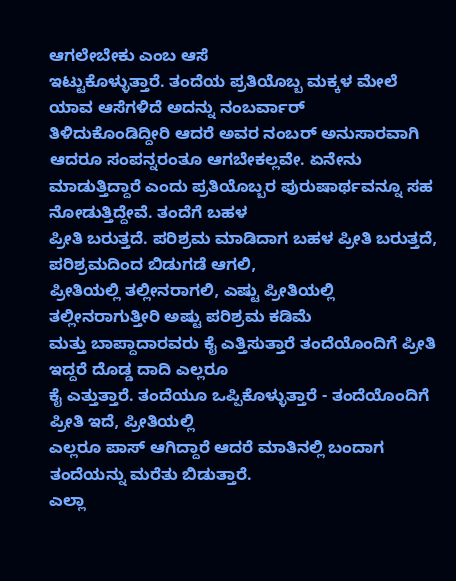ಆಗಲೇಬೇಕು ಎಂಬ ಆಸೆ
ಇಟ್ಟುಕೊಳ್ಳುತ್ತಾರೆ. ತಂದೆಯ ಪ್ರತಿಯೊಬ್ಬ ಮಕ್ಕಳ ಮೇಲೆ ಯಾವ ಆಸೆಗಳಿದೆ ಅದನ್ನು ನಂಬರ್ವಾರ್
ತಿಳಿದುಕೊಂಡಿದ್ದೀರಿ ಆದರೆ ಅವರ ನಂಬರ್ ಅನುಸಾರವಾಗಿ ಆದರೂ ಸಂಪನ್ನರಂತೂ ಆಗಬೇಕಲ್ಲವೇ. ಏನೇನು
ಮಾಡುತ್ತಿದ್ದಾರೆ ಎಂದು ಪ್ರತಿಯೊಬ್ಬರ ಪುರುಷಾರ್ಥವನ್ನೂ ಸಹ ನೋಡುತ್ತಿದ್ದೇವೆ. ತಂದೆಗೆ ಬಹಳ
ಪ್ರೀತಿ ಬರುತ್ತದೆ. ಪರಿಶ್ರಮ ಮಾಡಿದಾಗ ಬಹಳ ಪ್ರೀತಿ ಬರುತ್ತದೆ, ಪರಿಶ್ರಮದಿಂದ ಬಿಡುಗಡೆ ಆಗಲಿ,
ಪ್ರೀತಿಯಲ್ಲಿ ತಲ್ಲೀನರಾಗಲಿ, ಎಷ್ಟು ಪ್ರೀತಿಯಲ್ಲಿ ತಲ್ಲೀನರಾಗುತ್ತೀರಿ ಅಷ್ಟು ಪರಿಶ್ರಮ ಕಡಿಮೆ
ಮತ್ತು ಬಾಪ್ದಾದಾರವರು ಕೈ ಎತ್ತಿಸುತ್ತಾರೆ ತಂದೆಯೊಂದಿಗೆ ಪ್ರೀತಿ ಇದ್ದರೆ ದೊಡ್ಡ ದಾದಿ ಎಲ್ಲರೂ
ಕೈ ಎತ್ತುತ್ತಾರೆ. ತಂದೆಯೂ ಒಪ್ಪಿಕೊಳ್ಳುತ್ತಾರೆ - ತಂದೆಯೊಂದಿಗೆ ಪ್ರೀತಿ ಇದೆ, ಪ್ರೀತಿಯಲ್ಲಿ
ಎಲ್ಲರೂ ಪಾಸ್ ಆಗಿದ್ದಾರೆ ಆದರೆ ಮಾತಿನಲ್ಲಿ ಬಂದಾಗ ತಂದೆಯನ್ನು ಮರೆತು ಬಿಡುತ್ತಾರೆ.
ಎಲ್ಲಾ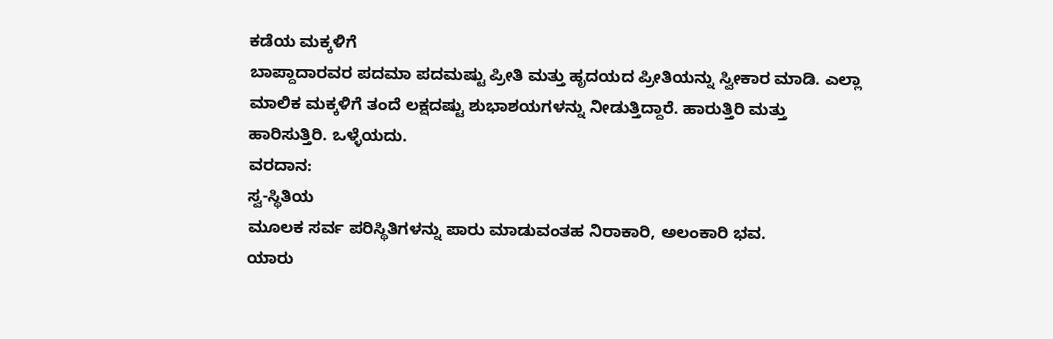ಕಡೆಯ ಮಕ್ಕಳಿಗೆ
ಬಾಪ್ದಾದಾರವರ ಪದಮಾ ಪದಮಷ್ಟು ಪ್ರೀತಿ ಮತ್ತು ಹೃದಯದ ಪ್ರೀತಿಯನ್ನು ಸ್ವೀಕಾರ ಮಾಡಿ. ಎಲ್ಲಾ
ಮಾಲಿಕ ಮಕ್ಕಳಿಗೆ ತಂದೆ ಲಕ್ಷದಷ್ಟು ಶುಭಾಶಯಗಳನ್ನು ನೀಡುತ್ತಿದ್ದಾರೆ. ಹಾರುತ್ತಿರಿ ಮತ್ತು
ಹಾರಿಸುತ್ತಿರಿ. ಒಳ್ಳೆಯದು.
ವರದಾನ:
ಸ್ವ-ಸ್ಥಿತಿಯ
ಮೂಲಕ ಸರ್ವ ಪರಿಸ್ಥಿತಿಗಳನ್ನು ಪಾರು ಮಾಡುವಂತಹ ನಿರಾಕಾರಿ, ಅಲಂಕಾರಿ ಭವ.
ಯಾರು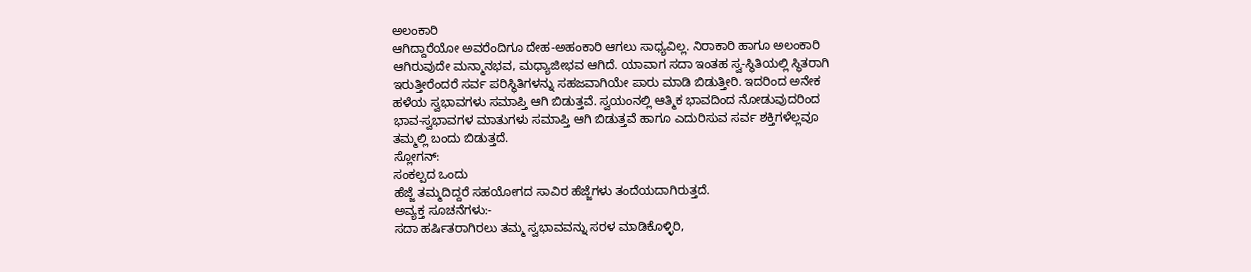ಅಲಂಕಾರಿ
ಆಗಿದ್ದಾರೆಯೋ ಅವರೆಂದಿಗೂ ದೇಹ-ಅಹಂಕಾರಿ ಆಗಲು ಸಾಧ್ಯವಿಲ್ಲ. ನಿರಾಕಾರಿ ಹಾಗೂ ಅಲಂಕಾರಿ
ಆಗಿರುವುದೇ ಮನ್ಮಾನಭವ, ಮಧ್ಯಾಜೀಭವ ಆಗಿದೆ. ಯಾವಾಗ ಸದಾ ಇಂತಹ ಸ್ವ-ಸ್ಥಿತಿಯಲ್ಲಿ ಸ್ಥಿತರಾಗಿ
ಇರುತ್ತೀರೆಂದರೆ ಸರ್ವ ಪರಿಸ್ಥಿತಿಗಳನ್ನು ಸಹಜವಾಗಿಯೇ ಪಾರು ಮಾಡಿ ಬಿಡುತ್ತೀರಿ. ಇದರಿಂದ ಅನೇಕ
ಹಳೆಯ ಸ್ವಭಾವಗಳು ಸಮಾಪ್ತಿ ಆಗಿ ಬಿಡುತ್ತವೆ. ಸ್ವಯಂನಲ್ಲಿ ಆತ್ಮಿಕ ಭಾವದಿಂದ ನೋಡುವುದರಿಂದ
ಭಾವ-ಸ್ವಭಾವಗಳ ಮಾತುಗಳು ಸಮಾಪ್ತಿ ಆಗಿ ಬಿಡುತ್ತವೆ ಹಾಗೂ ಎದುರಿಸುವ ಸರ್ವ ಶಕ್ತಿಗಳೆಲ್ಲವೂ
ತಮ್ಮಲ್ಲಿ ಬಂದು ಬಿಡುತ್ತದೆ.
ಸ್ಲೋಗನ್:
ಸಂಕಲ್ಪದ ಒಂದು
ಹೆಜ್ಜೆ ತಮ್ಮದಿದ್ದರೆ ಸಹಯೋಗದ ಸಾವಿರ ಹೆಜ್ಜೆಗಳು ತಂದೆಯದಾಗಿರುತ್ತದೆ.
ಅವ್ಯಕ್ತ ಸೂಚನೆಗಳು:-
ಸದಾ ಹರ್ಷಿತರಾಗಿರಲು ತಮ್ಮ ಸ್ವಭಾವವನ್ನು ಸರಳ ಮಾಡಿಕೊಳ್ಳಿರಿ,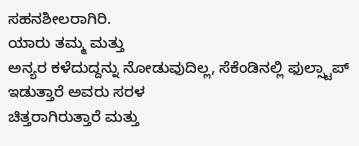ಸಹನಶೀಲರಾಗಿರಿ.
ಯಾರು ತಮ್ಮ ಮತ್ತು
ಅನ್ಯರ ಕಳೆದುದ್ದನ್ನು ನೋಡುವುದಿಲ್ಲ, ಸೆಕೆಂಡಿನಲ್ಲಿ ಫುಲ್ಸ್ಟಾಪ್ ಇಡುತ್ತಾರೆ ಅವರು ಸರಳ
ಚಿತ್ತರಾಗಿರುತ್ತಾರೆ ಮತ್ತು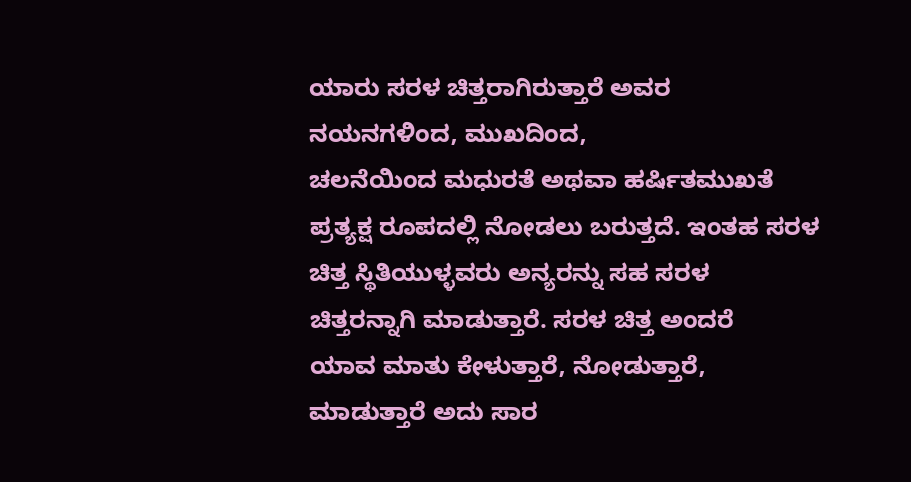ಯಾರು ಸರಳ ಚಿತ್ತರಾಗಿರುತ್ತಾರೆ ಅವರ ನಯನಗಳಿಂದ, ಮುಖದಿಂದ,
ಚಲನೆಯಿಂದ ಮಧುರತೆ ಅಥವಾ ಹರ್ಷಿತಮುಖತೆ ಪ್ರತ್ಯಕ್ಷ ರೂಪದಲ್ಲಿ ನೋಡಲು ಬರುತ್ತದೆ. ಇಂತಹ ಸರಳ
ಚಿತ್ತ ಸ್ಥಿತಿಯುಳ್ಳವರು ಅನ್ಯರನ್ನು ಸಹ ಸರಳ ಚಿತ್ತರನ್ನಾಗಿ ಮಾಡುತ್ತಾರೆ. ಸರಳ ಚಿತ್ತ ಅಂದರೆ
ಯಾವ ಮಾತು ಕೇಳುತ್ತಾರೆ, ನೋಡುತ್ತಾರೆ, ಮಾಡುತ್ತಾರೆ ಅದು ಸಾರ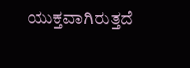ಯುಕ್ತವಾಗಿರುತ್ತದೆ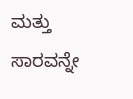ಮತ್ತು
ಸಾರವನ್ನೇ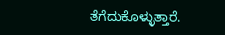ತೆಗೆದುಕೊಳ್ಳುತ್ತಾರೆ.